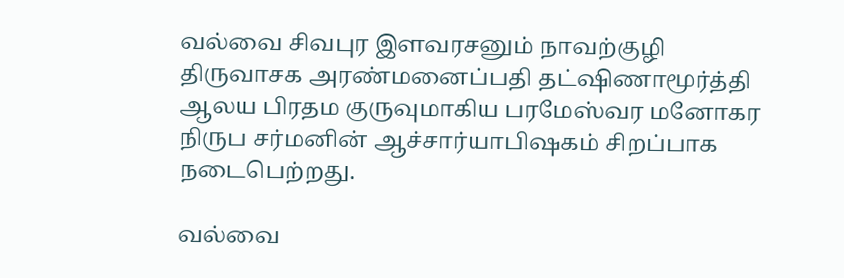வல்வை சிவபுர இளவரசனும் நாவற்குழி திருவாசக அரண்மனைப்பதி தட்ஷிணாமூர்த்தி ஆலய பிரதம குருவுமாகிய பரமேஸ்வர மனோகர நிருப சர்மனின் ஆச்சார்யாபிஷகம் சிறப்பாக நடைபெற்றது.

வல்வை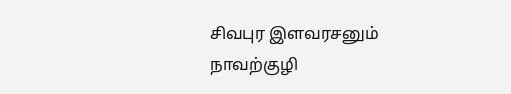சிவபுர இளவரசனும் நாவற்குழி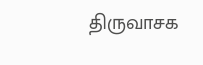திருவாசக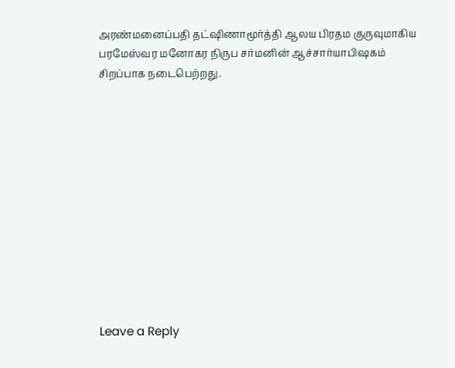அரண்மனைப்பதி தட்ஷிணாமூர்த்தி ஆலய பிரதம குருவுமாகிய பரமேஸ்வர மனோகர நிருப சர்மனின் ஆச்சார்யாபிஷகம் சிறப்பாக நடைபெற்றது.












Leave a Reply